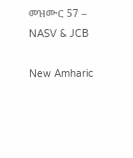መዝሙር 57 – NASV & JCB

New Amharic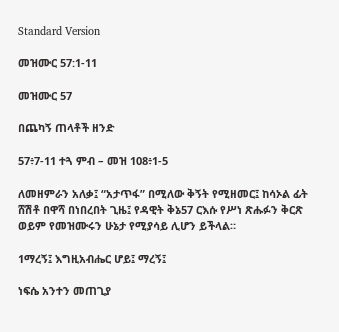Standard Version

መዝሙር 57:1-11

መዝሙር 57

በጨካኝ ጠላቶች ዘንድ

57፥7-11 ተጓ ምብ – መዝ 108፥1-5

ለመዘምራን አለቃ፤ “አታጥፋ” በሚለው ቅኝት የሚዘመር፤ ከሳኦል ፊት ሸሽቶ በዋሻ በነበረበት ጊዜ፤ የዳዊት ቅኔ57 ርእሱ የሥነ ጽሑፉን ቅርጽ ወይም የመዝሙሩን ሁኔታ የሚያሳይ ሊሆን ይችላል።

1ማረኝ፤ እግዚአብሔር ሆይ፤ ማረኝ፤

ነፍሴ አንተን መጠጊያ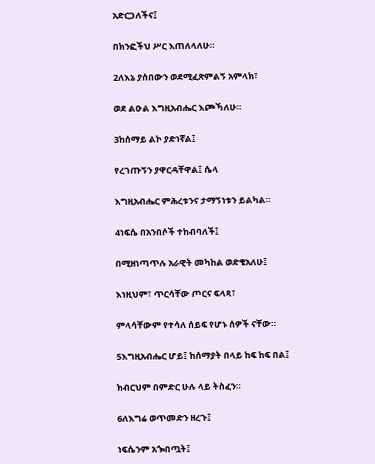አድርጋለችና፤

በክንፎችህ ሥር እጠለላለሁ።

2ለእኔ ያሰበውን ወደሚፈጽምልኝ አምላክ፣

ወደ ልዑል እግዚአብሔር እጮኻለሁ።

3ከሰማይ ልኮ ያድነኛል፤

የረገጡኝን ያዋርዳቸዋል፤ ሴላ

እግዚአብሔር ምሕረቱንና ታማኝነቱን ይልካል።

4ነፍሴ በአንበሶች ተከብባለች፤

በሚዘነጣጥሉ አራዊት መካከል ወድቄአለሁ፤

እነዚህም፣ ጥርሳቸው ጦርና ፍላጻ፣

ምላሳቸውም የተሳለ ሰይፍ የሆኑ ሰዎች ናቸው።

5እግዚአብሔር ሆይ፤ ከሰማያት በላይ ከፍ ከፍ በል፤

ክብርህም በምድር ሁሉ ላይ ትስፈን።

6ለእግሬ ወጥመድን ዘረጉ፤

ነፍሴንም አጐበጧት፤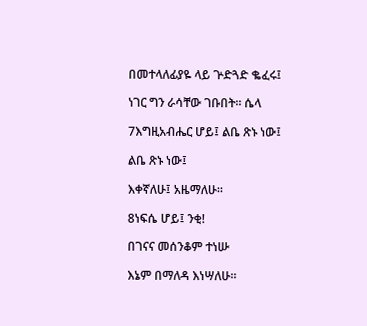በመተላለፊያዬ ላይ ጕድጓድ ቈፈሩ፤

ነገር ግን ራሳቸው ገቡበት። ሴላ

7እግዚአብሔር ሆይ፤ ልቤ ጽኑ ነው፤

ልቤ ጽኑ ነው፤

እቀኛለሁ፤ አዜማለሁ።

8ነፍሴ ሆይ፤ ንቂ!

በገናና መሰንቆም ተነሡ

እኔም በማለዳ እነሣለሁ።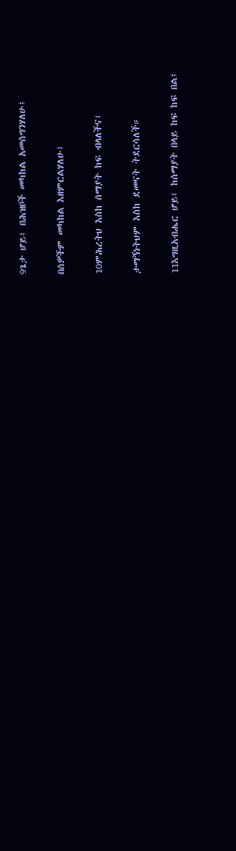9ጌታ ሆይ፤ በሕዝቦች መካከል አመሰግንሃለሁ፤

በሰዎችም መካከል እዘምርልሃለሁ፤

10ምሕረትህ እስከ ሰማያት ከፍ ብላለችና፤

ታማኝነትህም እስከ ደመናት ትደርሳለች።

11እግዚአብሔር ሆይ፤ ከሰማያት በላይ ከፍ ከፍ በል፤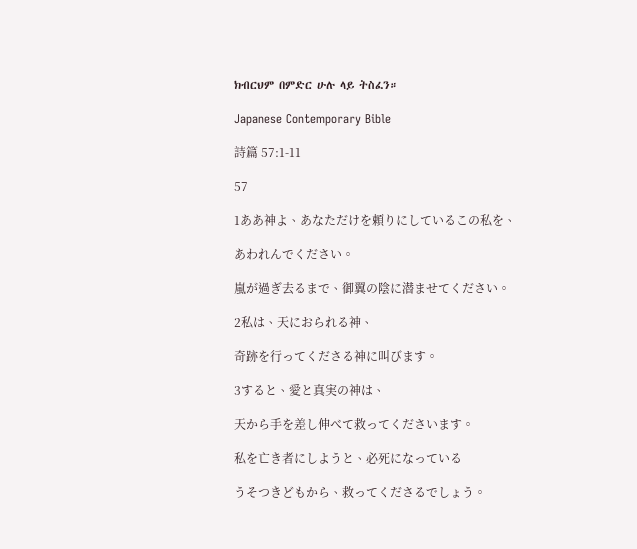ክብርህም በምድር ሁሉ ላይ ትስፈን።

Japanese Contemporary Bible

詩篇 57:1-11

57

1ああ神よ、あなただけを頼りにしているこの私を、

あわれんでください。

嵐が過ぎ去るまで、御翼の陰に潜ませてください。

2私は、天におられる神、

奇跡を行ってくださる神に叫びます。

3すると、愛と真実の神は、

天から手を差し伸べて救ってくださいます。

私を亡き者にしようと、必死になっている

うそつきどもから、救ってくださるでしょう。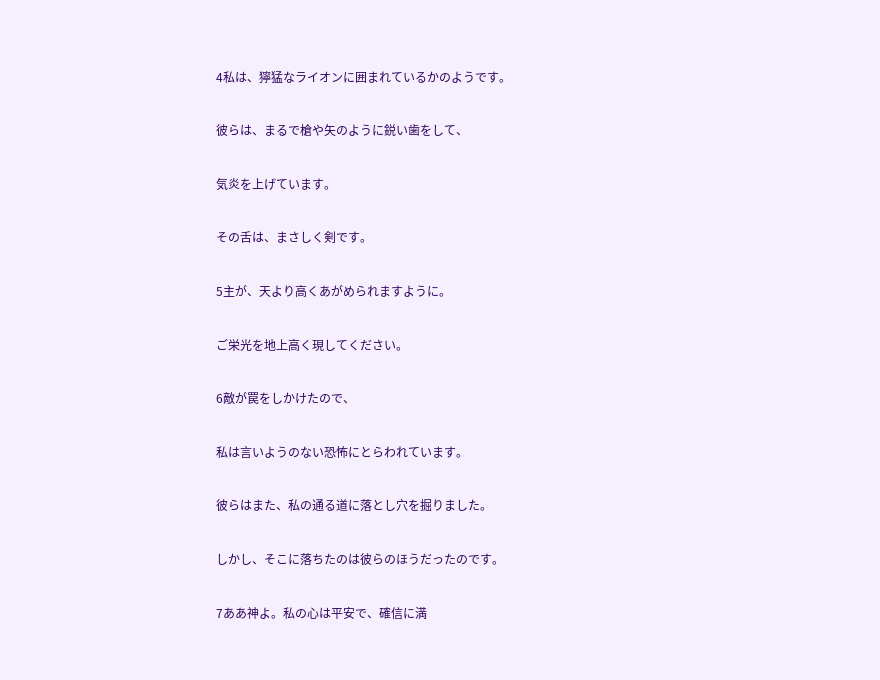4私は、獰猛なライオンに囲まれているかのようです。

彼らは、まるで槍や矢のように鋭い歯をして、

気炎を上げています。

その舌は、まさしく剣です。

5主が、天より高くあがめられますように。

ご栄光を地上高く現してください。

6敵が罠をしかけたので、

私は言いようのない恐怖にとらわれています。

彼らはまた、私の通る道に落とし穴を掘りました。

しかし、そこに落ちたのは彼らのほうだったのです。

7ああ神よ。私の心は平安で、確信に満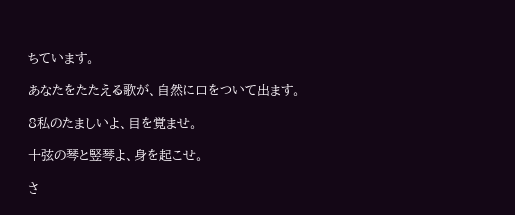ちています。

あなたをたたえる歌が、自然に口をついて出ます。

8私のたましいよ、目を覚ませ。

十弦の琴と竪琴よ、身を起こせ。

さ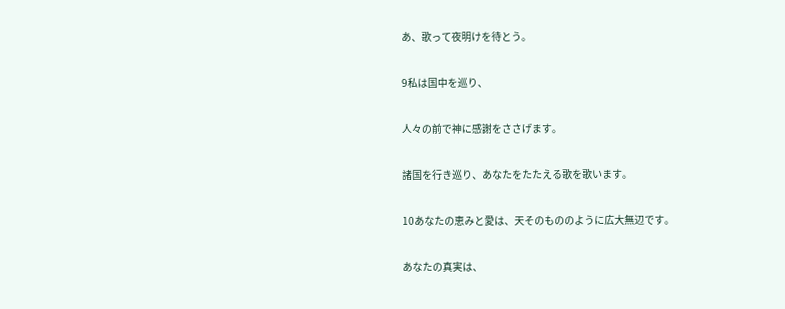あ、歌って夜明けを待とう。

9私は国中を巡り、

人々の前で神に感謝をささげます。

諸国を行き巡り、あなたをたたえる歌を歌います。

10あなたの恵みと愛は、天そのもののように広大無辺です。

あなたの真実は、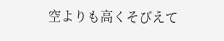空よりも高くそびえて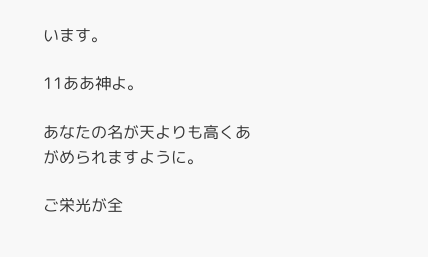います。

11ああ神よ。

あなたの名が天よりも高くあがめられますように。

ご栄光が全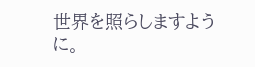世界を照らしますように。